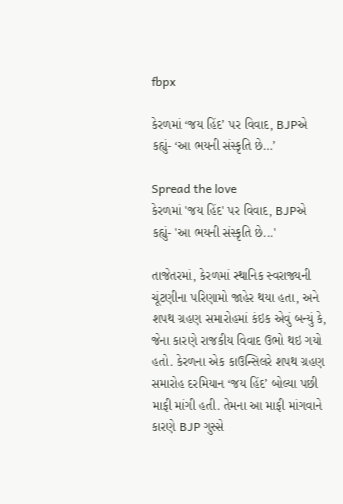fbpx

કેરળમાં ‘જય હિંદ’ પર વિવાદ, BJPએ કહ્યું- ‘આ ભયની સંસ્કૃતિ છે…’

Spread the love
કેરળમાં 'જય હિંદ' પર વિવાદ, BJPએ કહ્યું- 'આ ભયની સંસ્કૃતિ છે...'

તાજેતરમાં, કેરળમાં સ્થાનિક સ્વરાજ્યની ચૂંટણીના પરિણામો જાહેર થયા હતા, અને શપથ ગ્રહણ સમારોહમાં કંઇક એવું બન્યું કે, જેના કારણે રાજકીય વિવાદ ઉભો થઇ ગયો હતો. કેરળના એક કાઉન્સિલરે શપથ ગ્રહણ સમારોહ દરમિયાન ‘જય હિંદ’ બોલ્યા પછી માફી માંગી હતી. તેમના આ માફી માંગવાને કારણે BJP ગુસ્સે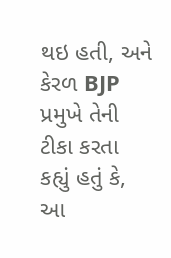થઇ હતી, અને કેરળ BJP પ્રમુખે તેની ટીકા કરતા કહ્યું હતું કે, આ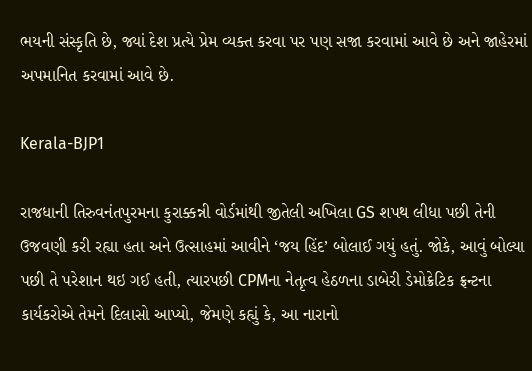ભયની સંસ્કૃતિ છે, જ્યાં દેશ પ્રત્યે પ્રેમ વ્યક્ત કરવા પર પણ સજા કરવામાં આવે છે અને જાહેરમાં અપમાનિત કરવામાં આવે છે.

Kerala-BJP1

રાજધાની તિરુવનંતપુરમના કુરાક્કન્ની વોર્ડમાંથી જીતેલી અખિલા GS શપથ લીધા પછી તેની ઉજવણી કરી રહ્યા હતા અને ઉત્સાહમાં આવીને ‘જય હિંદ’ બોલાઈ ગયું હતું. જોકે, આવું બોલ્યા પછી તે પરેશાન થઇ ગઈ હતી, ત્યારપછી CPMના નેતૃત્વ હેઠળના ડાબેરી ડેમોક્રેટિક ફ્રન્ટના કાર્યકરોએ તેમને દિલાસો આપ્યો, જેમણે કહ્યું કે, આ નારાનો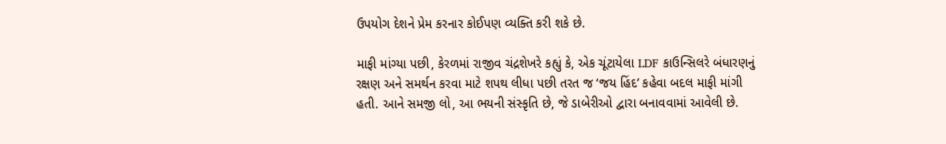ઉપયોગ દેશને પ્રેમ કરનાર કોઈપણ વ્યક્તિ કરી શકે છે.

માફી માંગ્યા પછી, કેરળમાં રાજીવ ચંદ્રશેખરે કહ્યું કે, એક ચૂંટાયેલા LDF કાઉન્સિલરે બંધારણનું રક્ષણ અને સમર્થન કરવા માટે શપથ લીધા પછી તરત જ ‘જય હિંદ’ કહેવા બદલ માફી માંગી હતી. આને સમજી લો, આ ભયની સંસ્કૃતિ છે, જે ડાબેરીઓ દ્વારા બનાવવામાં આવેલી છે.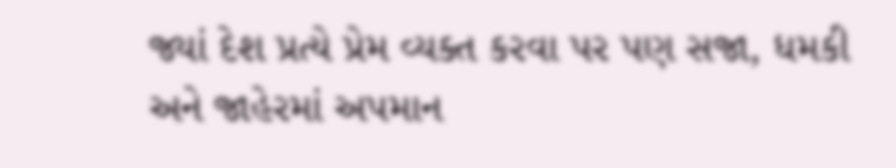જ્યાં દેશ પ્રત્યે પ્રેમ વ્યક્ત કરવા પર પણ સજા, ધમકી અને જાહેરમાં અપમાન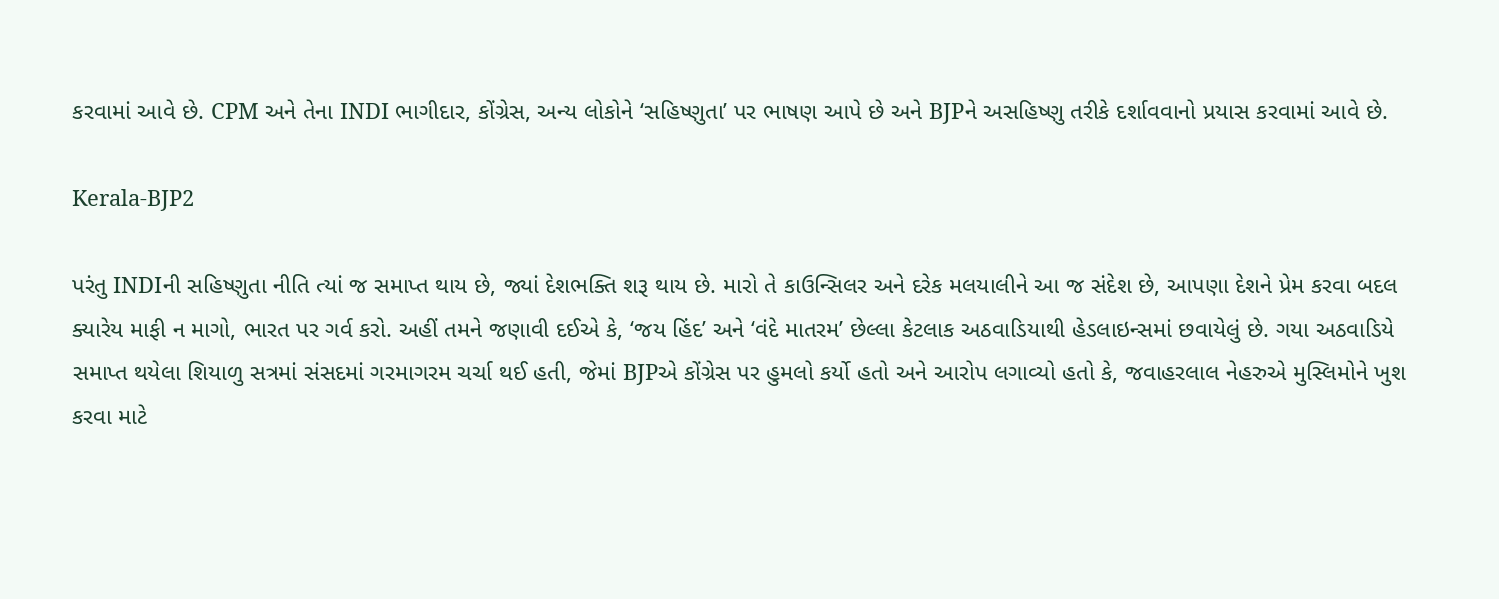કરવામાં આવે છે. CPM અને તેના INDI ભાગીદાર, કોંગ્રેસ, અન્ય લોકોને ‘સહિષ્ણુતા’ પર ભાષણ આપે છે અને BJPને અસહિષ્ણુ તરીકે દર્શાવવાનો પ્રયાસ કરવામાં આવે છે.

Kerala-BJP2

પરંતુ INDIની સહિષ્ણુતા નીતિ ત્યાં જ સમાપ્ત થાય છે, જ્યાં દેશભક્તિ શરૂ થાય છે. મારો તે કાઉન્સિલર અને દરેક મલયાલીને આ જ સંદેશ છે, આપણા દેશને પ્રેમ કરવા બદલ ક્યારેય માફી ન માગો, ભારત પર ગર્વ કરો. અહીં તમને જણાવી દઈએ કે, ‘જય હિંદ’ અને ‘વંદે માતરમ’ છેલ્લા કેટલાક અઠવાડિયાથી હેડલાઇન્સમાં છવાયેલું છે. ગયા અઠવાડિયે સમાપ્ત થયેલા શિયાળુ સત્રમાં સંસદમાં ગરમાગરમ ચર્ચા થઈ હતી, જેમાં BJPએ કોંગ્રેસ પર હુમલો કર્યો હતો અને આરોપ લગાવ્યો હતો કે, જવાહરલાલ નેહરુએ મુસ્લિમોને ખુશ કરવા માટે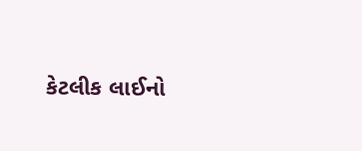કેટલીક લાઈનો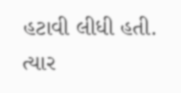હટાવી લીધી હતી. ત્યાર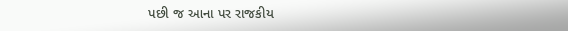પછી જ આના પર રાજકીય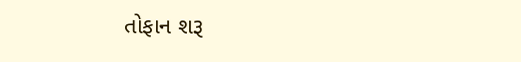તોફાન શરૂ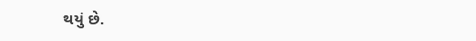થયું છે.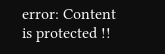error: Content is protected !!